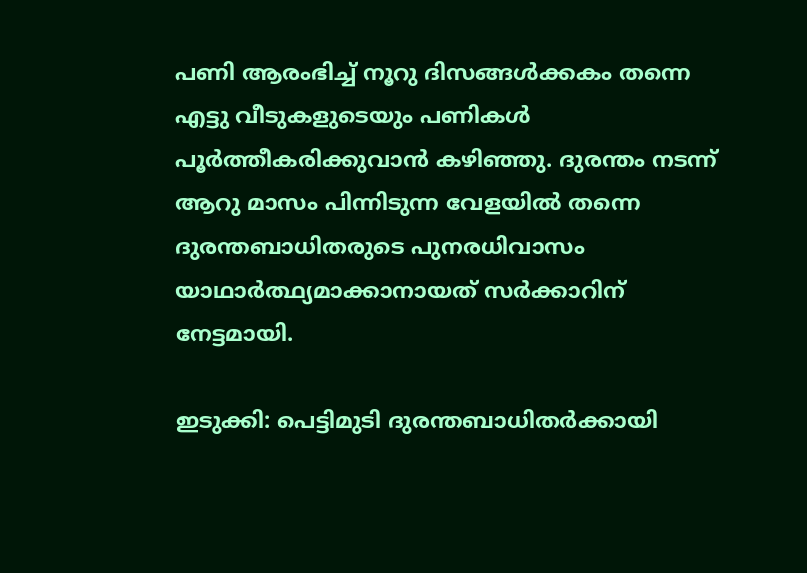പണി ആരംഭിച്ച് നൂറു ദിസങ്ങള്‍ക്കകം തന്നെ എട്ടു വീടുകളുടെയും പണികള്‍ പൂര്‍ത്തീകരിക്കുവാന്‍ കഴിഞ്ഞു. ദുരന്തം നടന്ന് ആറു മാസം പിന്നിടുന്ന വേളയില്‍ തന്നെ ദുരന്തബാധിതരുടെ പുനരധിവാസം യാഥാര്‍ത്ഥ്യമാക്കാനായത് സര്‍ക്കാറിന് നേട്ടമായി.

ഇടുക്കി: പെട്ടിമുടി ദുരന്തബാധിതര്‍ക്കായി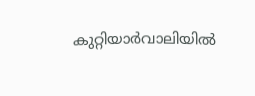കുറ്റിയാര്‍വാലിയില്‍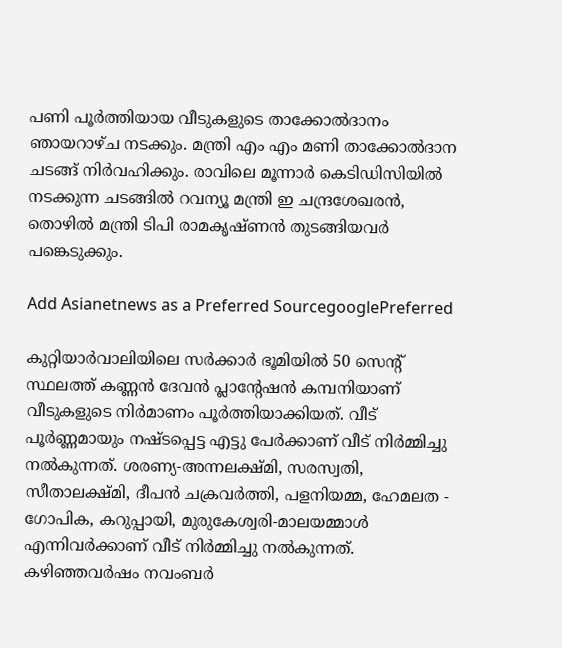പണി പൂര്‍ത്തിയായ വീടുകളുടെ താക്കോല്‍ദാനം ഞായറാഴ്ച നടക്കും. മന്ത്രി എം എം മണി താക്കോല്‍ദാന ചടങ്ങ് നിര്‍വഹിക്കും. രാവിലെ മൂന്നാര്‍ കെടിഡിസിയില്‍ നടക്കുന്ന ചടങ്ങില്‍ റവന്യൂ മന്ത്രി ഇ ചന്ദ്രശേഖരന്‍, തൊഴില്‍ മന്ത്രി ടിപി രാമകൃഷ്ണന്‍ തുടങ്ങിയവര്‍ പങ്കെടുക്കും.

Add Asianetnews as a Preferred SourcegooglePreferred

കുറ്റിയാര്‍വാലിയിലെ സര്‍ക്കാര്‍ ഭൂമിയില്‍ 50 സെന്റ് സ്ഥലത്ത് കണ്ണന്‍ ദേവന്‍ പ്ലാന്റേഷന്‍ കമ്പനിയാണ് വീടുകളുടെ നിര്‍മാണം പൂര്‍ത്തിയാക്കിയത്. വീട് പൂര്‍ണ്ണമായും നഷ്ടപ്പെട്ട എട്ടു പേര്‍ക്കാണ് വീട് നിര്‍മ്മിച്ചു നല്‍കുന്നത്. ശരണ്യ-അന്നലക്ഷ്മി, സരസ്വതി, സീതാലക്ഷ്മി, ദീപന്‍ ചക്രവര്‍ത്തി, പളനിയമ്മ, ഹേമലത - ഗോപിക, കറുപ്പായി, മുരുകേശ്വരി-മാലയമ്മാള്‍ എന്നിവര്‍ക്കാണ് വീട് നിര്‍മ്മിച്ചു നല്‍കുന്നത്. കഴിഞ്ഞവര്‍ഷം നവംബര്‍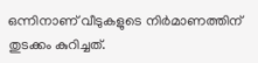ഒന്നിനാണ് വീടുകളുടെ നിര്‍മാണത്തിന് തുടക്കം കുറിച്ചത്.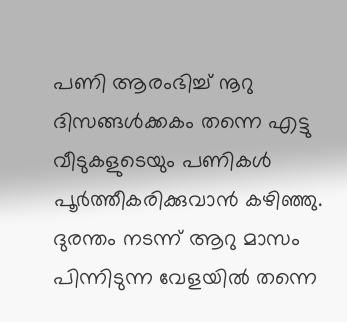പണി ആരംഭിച്ച് നൂറു ദിസങ്ങള്‍ക്കകം തന്നെ എട്ടു വീടുകളുടെയും പണികള്‍ പൂര്‍ത്തീകരിക്കുവാന്‍ കഴിഞ്ഞു. ദുരന്തം നടന്ന് ആറു മാസം പിന്നിടുന്ന വേളയില്‍ തന്നെ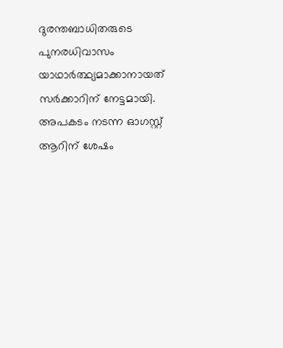ദുരന്തബാധിതരുടെ പുനരധിവാസം യാഥാര്‍ത്ഥ്യമാക്കാനായത് സര്‍ക്കാറിന് നേട്ടമായി. അപകടം നടന്ന ഓഗസ്റ്റ് ആറിന് ശേഷം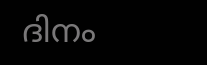ദിനം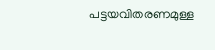പട്ടയവിതരണമുള്ള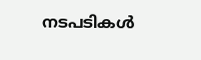നടപടികള്‍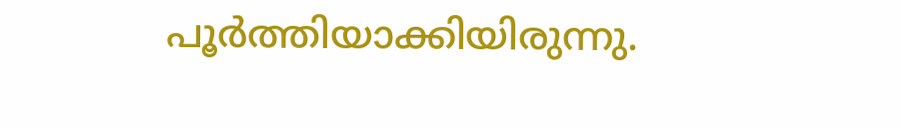പൂര്‍ത്തിയാക്കിയിരുന്നു.